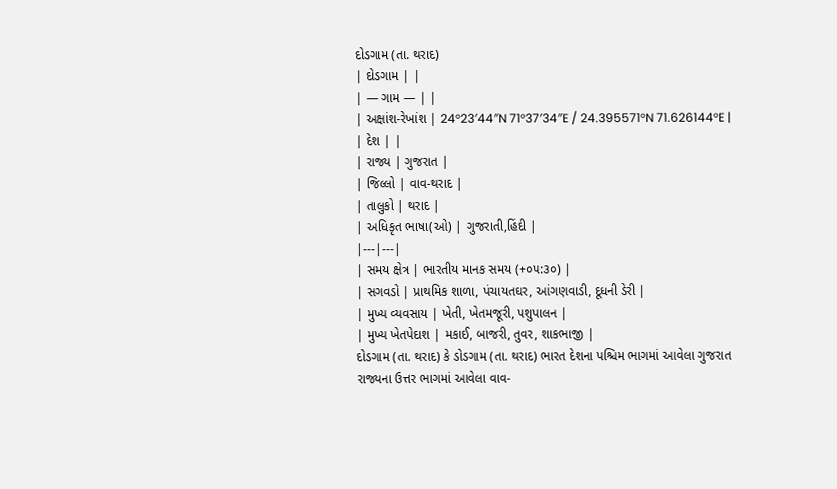દોડગામ (તા. થરાદ)
| દોડગામ | |
| — ગામ — | |
| અક્ષાંશ-રેખાંશ | 24°23′44″N 71°37′34″E / 24.395571°N 71.626144°E |
| દેશ | |
| રાજ્ય | ગુજરાત |
| જિલ્લો | વાવ-થરાદ |
| તાલુકો | થરાદ |
| અધિકૃત ભાષા(ઓ) | ગુજરાતી,હિંદી |
|---|---|
| સમય ક્ષેત્ર | ભારતીય માનક સમય (+૦૫:૩૦) |
| સગવડો | પ્રાથમિક શાળા, પંચાયતઘર, આંગણવાડી, દૂધની ડેરી |
| મુખ્ય વ્યવસાય | ખેતી, ખેતમજૂરી, પશુપાલન |
| મુખ્ય ખેતપેદાશ | મકાઈ, બાજરી, તુવર, શાકભાજી |
દોડગામ (તા. થરાદ) કે ડોડગામ (તા. થરાદ) ભારત દેશના પશ્ચિમ ભાગમાં આવેલા ગુજરાત રાજ્યના ઉત્તર ભાગમાં આવેલા વાવ-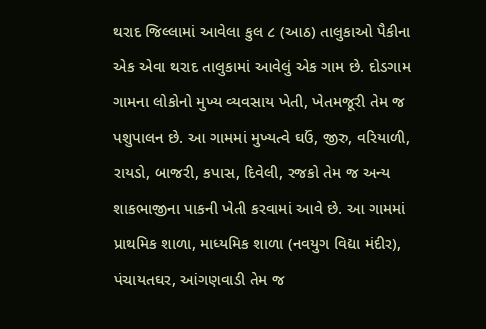થરાદ જિલ્લામાં આવેલા કુલ ૮ (આઠ) તાલુકાઓ પૈકીના એક એવા થરાદ તાલુકામાં આવેલું એક ગામ છે. દોડગામ ગામના લોકોનો મુખ્ય વ્યવસાય ખેતી, ખેતમજૂરી તેમ જ પશુપાલન છે. આ ગામમાં મુખ્યત્વે ઘઉં, જીરુ, વરિયાળી, રાયડો, બાજરી, કપાસ, દિવેલી, રજકો તેમ જ અન્ય શાકભાજીના પાકની ખેતી કરવામાં આવે છે. આ ગામમાં પ્રાથમિક શાળા, માધ્યમિક શાળા (નવયુગ વિદ્યા મંદીર), પંચાયતઘર, આંગણવાડી તેમ જ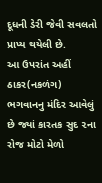દૂધની ડેરી જેવી સવલતો પ્રાપ્ય થયેલી છે.
આ ઉપરાંત અહીં ઠાકર(નકળંગ) ભગવાનનુ મંદિર આવેલું છે જ્યાં કારતક સુદ ૨ના રોજ મોટો મેળો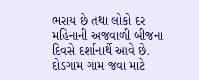ભરાય છે તથા લોકો દર મહિનાની અજવાળી બીજના દિવસે દર્શાનાર્થે આવે છે. દોડગામ ગામ જવા માટે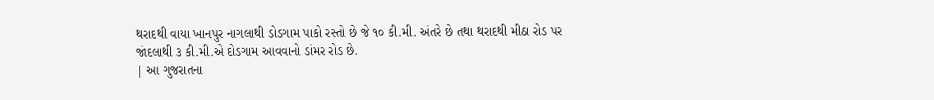થરાદથી વાયા ખાનપુર નાગલાથી ડોડગામ પાકો રસ્તો છે જે ૧૦ કી.મી. અંતરે છે તથા થરાદથી મીઠા રોડ પર જાંદલાથી ૩ કી.મી.એ દોડગામ આવવાનો ડાંમર રોડ છે.
| આ ગુજરાતના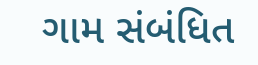ગામ સંબંધિત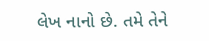લેખ નાનો છે. તમે તેને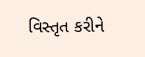વિસ્તૃત કરીને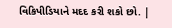વિકિપીડિયાને મદદ કરી શકો છો. |